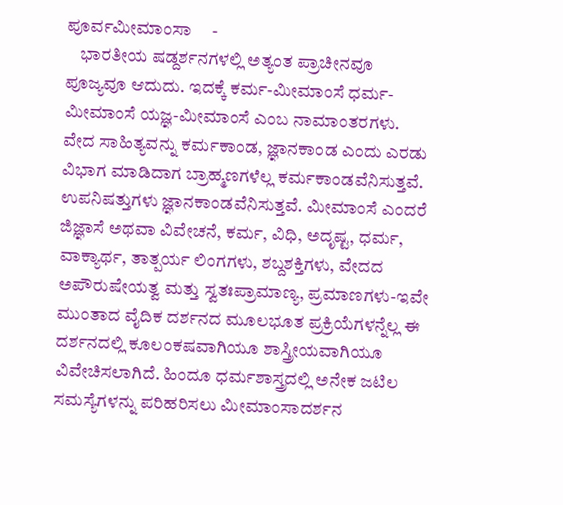ಪೂರ್ವಮೀಮಾಂಸಾ     -
    ಭಾರತೀಯ ಷಡ್ದರ್ಶನಗಳಲ್ಲಿ ಅತ್ಯಂತ ಪ್ರಾಚೀನವೂ ಪೂಜ್ಯವೂ ಆದುದು. ಇದಕ್ಕೆ ಕರ್ಮ-ಮೀಮಾಂಸೆ ಧರ್ಮ-ಮೀಮಾಂಸೆ ಯಜ್ಞ-ಮೀಮಾಂಸೆ ಎಂಬ ನಾಮಾಂತರಗಳು. ವೇದ ಸಾಹಿತ್ಯವನ್ನು ಕರ್ಮಕಾಂಡ, ಜ್ಞಾನಕಾಂಡ ಎಂದು ಎರಡು ವಿಭಾಗ ಮಾಡಿದಾಗ ಬ್ರಾಹ್ಮಣಗಳೆಲ್ಲ ಕರ್ಮಕಾಂಡವೆನಿಸುತ್ತವೆ. ಉಪನಿಷತ್ತುಗಳು ಜ್ಞಾನಕಾಂಡವೆನಿಸುತ್ತವೆ. ಮೀಮಾಂಸೆ ಎಂದರೆ ಜಿಜ್ಞಾಸೆ ಅಥವಾ ವಿವೇಚನೆ, ಕರ್ಮ, ವಿಧಿ, ಅದೃಷ್ಟ, ಧರ್ಮ, ವಾಕ್ಯಾರ್ಥ, ತಾತ್ಪರ್ಯ ಲಿಂಗಗಳು, ಶಬ್ದಶಕ್ತಿಗಳು, ವೇದದ ಅಪೌರುಷೇಯತ್ವ ಮತ್ತು ಸ್ವತಃಪ್ರಾಮಾಣ್ಯ, ಪ್ರಮಾಣಗಳು-ಇವೇ ಮುಂತಾದ ವೈದಿಕ ದರ್ಶನದ ಮೂಲಭೂತ ಪ್ರಕ್ರಿಯೆಗಳನ್ನೆಲ್ಲ ಈ ದರ್ಶನದಲ್ಲಿ ಕೂಲಂಕಷವಾಗಿಯೂ ಶಾಸ್ತ್ರೀಯವಾಗಿಯೂ ವಿವೇಚಿಸಲಾಗಿದೆ. ಹಿಂದೂ ಧರ್ಮಶಾಸ್ತ್ರದಲ್ಲಿ ಅನೇಕ ಜಟಿಲ ಸಮಸ್ಯೆಗಳನ್ನು ಪರಿಹರಿಸಲು ಮೀಮಾಂಸಾದರ್ಶನ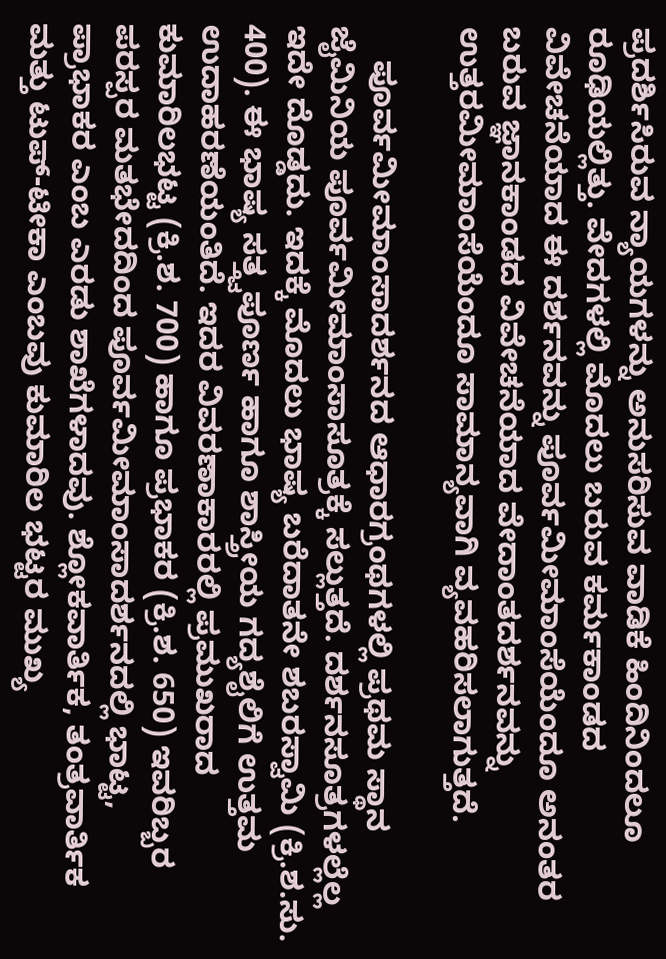ಪ್ರದರ್ಶಿಸಿರುವ ನ್ಯಾಯಗಳನ್ನು ಅನುಸರಿಸುವ ವಾಡಿಕೆ ಹಿಂದಿನಿಂದಲೂ ರೂಢಿಯಲ್ಲಿತ್ತು. ವೇದಗಳಲ್ಲಿ ಮೊದಲು ಬರುವ ಕರ್ಮಕಾಂಡದ ವಿವೇಚನೆಯಾದ ಈ ದರ್ಶನವನ್ನು ಪೂರ್ವಮೀಮಾಂಸೆಯೆಂದೂ ಅನಂತರ ಬರುವ ಜ್ಞಾನಕಾಂಡದ ವಿವೇಚನೆಯಾದ ವೇದಾಂತದರ್ಶನವನ್ನು ಉತ್ತರಮೀಮಾಂಸೆಯೆಂದೂ ಸಾಮಾನ್ಯವಾಗಿ ವ್ಯವಹರಿಸಲಾಗುತ್ತದೆ.

    ಪೂರ್ವಮೀಮಾಂಸಾದರ್ಶನದ ಆಧಾರಗ್ರಂಥಗಳಲ್ಲಿ ಪ್ರಥಮ ಸ್ಥಾನ ಜೈಮಿನಿಯ ಪೂರ್ವಮೀಮಾಂಸಾಸೂತ್ರಕ್ಕೆ ಸಲ್ಲುತ್ತದೆ. ದರ್ಶನಸೂತ್ರಗಳಲ್ಲೆಲ್ಲ ಇದೇ ದೊಡ್ಡದು. ಇದಕ್ಕೆ ಮೊದಲು ಭಾಷ್ಯ ಬರೆದಾತನೇ ಶಬರಸ್ವಾಮಿ (ಕ್ರಿ.ಶ.ಸು. 400). ಈ ಭಾಷ್ಯ ಸತ್ತ್ವಪೂರ್ಣ ಹಾಗೂ ಶಾಸ್ತ್ರೀಯ ಗದ್ಯಶೈಲಿಗೆ ಉತ್ತಮ ಉದಾಹರಣೆಯಂತಿದೆ. ಇದರ ವಿವರಣಾಕಾರರಲ್ಲಿ ಪ್ರಮುಖರಾದ ಕುಮಾರಿಲಭಟ್ಟ (ಕ್ರಿ.ಶ. 700) ಹಾಗೂ ಪ್ರಭಾಕರ (ಕ್ರಿ.ಶ. 650) ಇವರಿಬ್ಬರ ಪರಸ್ಪರ ಮತಭೇದದಿಂದ ಪೂರ್ವಮೀಮಾಂಸಾದರ್ಶನದಲ್ಲಿ ಭಾಟ್ಟ, ಪ್ರಾಭಾಕರ ಎಂಬ ಎರಡು ಶಾಖೆಗಳಾದವು. ಶ್ಲೋಕವಾರ್ತಿಕ, ತಂತ್ರವಾರ್ತಿಕ ಮತ್ತು ಟುಪ್-ಟೀಕಾ ಎಂಬವು ಕುಮಾರಿಲ ಭಟ್ಟರ ಮುಖ್ಯ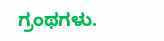ಗ್ರಂಥಗಳು.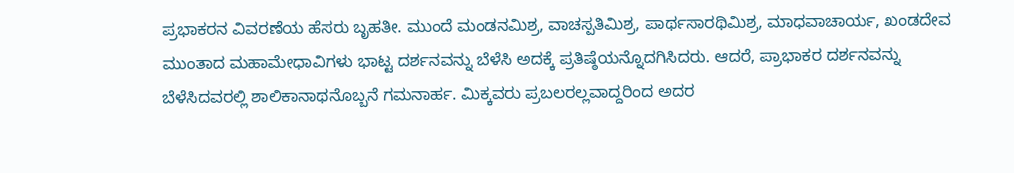ಪ್ರಭಾಕರನ ವಿವರಣೆಯ ಹೆಸರು ಬೃಹತೀ. ಮುಂದೆ ಮಂಡನಮಿಶ್ರ, ವಾಚಸ್ಪತಿಮಿಶ್ರ, ಪಾರ್ಥಸಾರಥಿಮಿಶ್ರ, ಮಾಧವಾಚಾರ್ಯ, ಖಂಡದೇವ ಮುಂತಾದ ಮಹಾಮೇಧಾವಿಗಳು ಭಾಟ್ಟ ದರ್ಶನವನ್ನು ಬೆಳೆಸಿ ಅದಕ್ಕೆ ಪ್ರತಿಷ್ಠೆಯನ್ನೊದಗಿಸಿದರು. ಆದರೆ, ಪ್ರಾಭಾಕರ ದರ್ಶನವನ್ನು ಬೆಳೆಸಿದವರಲ್ಲಿ ಶಾಲಿಕಾನಾಥನೊಬ್ಬನೆ ಗಮನಾರ್ಹ. ಮಿಕ್ಕವರು ಪ್ರಬಲರಲ್ಲವಾದ್ದರಿಂದ ಅದರ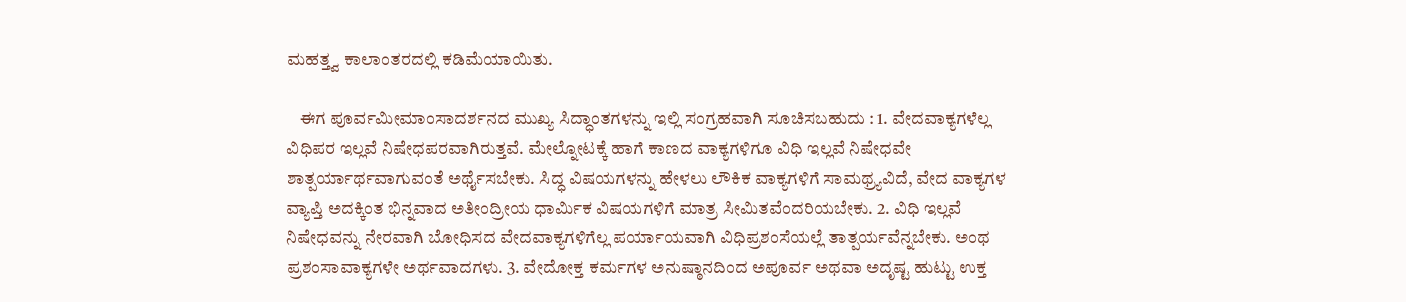ಮಹತ್ತ್ವ ಕಾಲಾಂತರದಲ್ಲಿ ಕಡಿಮೆಯಾಯಿತು.

    ಈಗ ಪೂರ್ವಮೀಮಾಂಸಾದರ್ಶನದ ಮುಖ್ಯ ಸಿದ್ಧಾಂತಗಳನ್ನು ಇಲ್ಲಿ ಸಂಗ್ರಹವಾಗಿ ಸೂಚಿಸಬಹುದು : 1. ವೇದವಾಕ್ಯಗಳೆಲ್ಲ ವಿಧಿಪರ ಇಲ್ಲವೆ ನಿಷೇಧಪರವಾಗಿರುತ್ತವೆ. ಮೇಲ್ನೋಟಕ್ಕೆ ಹಾಗೆ ಕಾಣದ ವಾಕ್ಯಗಳಿಗೂ ವಿಧಿ ಇಲ್ಲವೆ ನಿಷೇಧವೇ ಶಾತ್ಪರ್ಯಾರ್ಥವಾಗುವಂತೆ ಅರ್ಥೈಸಬೇಕು. ಸಿದ್ಧ ವಿಷಯಗಳನ್ನು ಹೇಳಲು ಲೌಕಿಕ ವಾಕ್ಯಗಳಿಗೆ ಸಾಮಥ್ರ್ಯವಿದೆ, ವೇದ ವಾಕ್ಯಗಳ ವ್ಯಾಪ್ತಿ ಅದಕ್ಕಿಂತ ಭಿನ್ನವಾದ ಅತೀಂದ್ರೀಯ ಧಾರ್ಮಿಕ ವಿಷಯಗಳಿಗೆ ಮಾತ್ರ ಸೀಮಿತವೆಂದರಿಯಬೇಕು. 2. ವಿಧಿ ಇಲ್ಲವೆ ನಿಷೇಧವನ್ನು ನೇರವಾಗಿ ಬೋಧಿಸದ ವೇದವಾಕ್ಯಗಳಿಗೆಲ್ಲ ಪರ್ಯಾಯವಾಗಿ ವಿಧಿಪ್ರಶಂಸೆಯಲ್ಲೆ ತಾತ್ಪರ್ಯವೆನ್ನಬೇಕು. ಅಂಥ ಪ್ರಶಂಸಾವಾಕ್ಯಗಳೇ ಅರ್ಥವಾದಗಳು. 3. ವೇದೋಕ್ತ ಕರ್ಮಗಳ ಅನುಷ್ಠಾನದಿಂದ ಅಪೂರ್ವ ಅಥವಾ ಅದೃಷ್ಟ ಹುಟ್ಟು ಉಕ್ತ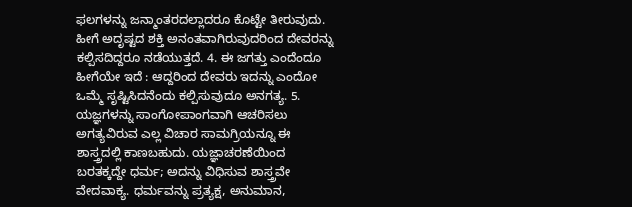ಫಲಗಳನ್ನು ಜನ್ಮಾಂತರದಲ್ಲಾದರೂ ಕೊಟ್ಟೇ ತೀರುವುದು. ಹೀಗೆ ಅದೃಷ್ಟದ ಶಕ್ತಿ ಅನಂತವಾಗಿರುವುದರಿಂದ ದೇವರನ್ನು ಕಲ್ಪಿಸದಿದ್ದರೂ ನಡೆಯುತ್ತದೆ. 4. ಈ ಜಗತ್ತು ಎಂದೆಂದೂ ಹೀಗೆಯೇ ಇದೆ : ಆದ್ದರಿಂದ ದೇವರು ಇದನ್ನು ಎಂದೋ ಒಮ್ಮೆ ಸೃಷ್ಟಿಸಿದನೆಂದು ಕಲ್ಪಿಸುವುದೂ ಅನಗತ್ಯ. 5. ಯಜ್ಞಗಳನ್ನು ಸಾಂಗೋಪಾಂಗವಾಗಿ ಆಚರಿಸಲು ಅಗತ್ಯವಿರುವ ಎಲ್ಲ ವಿಚಾರ ಸಾಮಗ್ರಿಯನ್ನೂ ಈ ಶಾಸ್ತ್ರದಲ್ಲಿ ಕಾಣಬಹುದು. ಯಜ್ಞಾಚರಣೆಯಿಂದ ಬರತಕ್ಕದ್ದೇ ಧರ್ಮ; ಅದನ್ನು ವಿಧಿಸುವ ಶಾಸ್ತ್ರವೇ ವೇದವಾಕ್ಯ. ಧರ್ಮವನ್ನು ಪ್ರತ್ಯಕ್ಷ, ಅನುಮಾನ,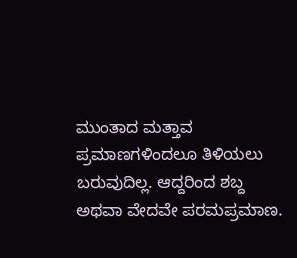ಮುಂತಾದ ಮತ್ತಾವ ಪ್ರಮಾಣಗಳಿಂದಲೂ ತಿಳಿಯಲು ಬರುವುದಿಲ್ಲ. ಆದ್ದರಿಂದ ಶಬ್ದ ಅಥವಾ ವೇದವೇ ಪರಮಪ್ರಮಾಣ.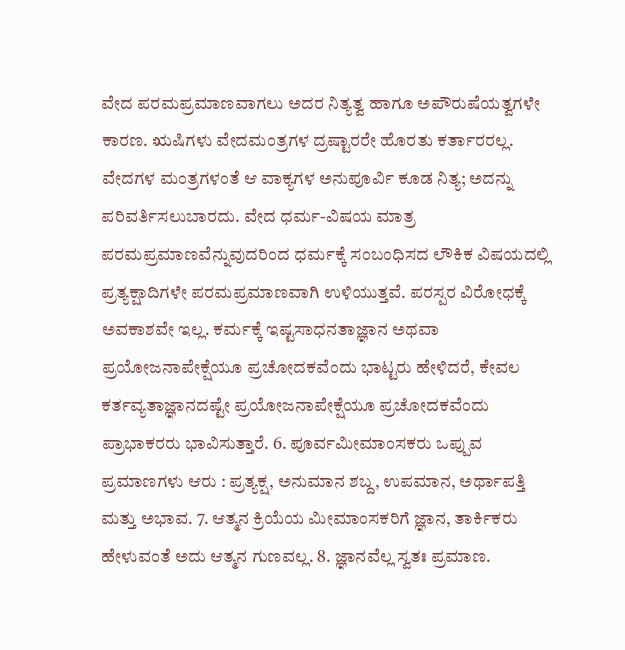ವೇದ ಪರಮಪ್ರಮಾಣವಾಗಲು ಅದರ ನಿತ್ಯತ್ವ ಹಾಗೂ ಅಪೌರುಷೆಯತ್ವಗಳೇ ಕಾರಣ. ಋಷಿಗಳು ವೇದಮಂತ್ರಗಳ ದ್ರಷ್ಟಾರರೇ ಹೊರತು ಕರ್ತಾರರಲ್ಲ. ವೇದಗಳ ಮಂತ್ರಗಳಂತೆ ಆ ವಾಕ್ಯಗಳ ಅನುಪೂರ್ವಿ ಕೂಡ ನಿತ್ಯ; ಅದನ್ನು ಪರಿವರ್ತಿಸಲುಬಾರದು. ವೇದ ಧರ್ಮ-ವಿಷಯ ಮಾತ್ರ ಪರಮಪ್ರಮಾಣವೆನ್ನುವುದರಿಂದ ಧರ್ಮಕ್ಕೆ ಸಂಬಂಧಿಸದ ಲೌಕಿಕ ವಿಷಯದಲ್ಲಿ ಪ್ರತ್ಯಕ್ಷಾದಿಗಳೇ ಪರಮಪ್ರಮಾಣವಾಗಿ ಉಳಿಯುತ್ತವೆ. ಪರಸ್ಪರ ವಿರೋಧಕ್ಕೆ ಅವಕಾಶವೇ ಇಲ್ಲ. ಕರ್ಮಕ್ಕೆ ಇಷ್ಟಸಾಧನತಾಜ್ಞಾನ ಅಥವಾ ಪ್ರಯೋಜನಾಪೇಕ್ಷೆಯೂ ಪ್ರಚೋದಕವೆಂದು ಭಾಟ್ಟರು ಹೇಳಿದರೆ, ಕೇವಲ ಕರ್ತವ್ಯತಾಜ್ಞಾನದಷ್ಟೇ ಪ್ರಯೋಜನಾಪೇಕ್ಷೆಯೂ ಪ್ರಚೋದಕವೆಂದು ಪ್ರಾಭಾಕರರು ಭಾವಿಸುತ್ತಾರೆ. 6. ಪೂರ್ವಮೀಮಾಂಸಕರು ಒಪ್ಪುವ ಪ್ರಮಾಣಗಳು ಆರು : ಪ್ರತ್ಯಕ್ಷ, ಅನುಮಾನ ಶಬ್ದ, ಉಪಮಾನ, ಅರ್ಥಾಪತ್ತಿ ಮತ್ತು ಅಭಾವ. 7. ಆತ್ಮನ ಕ್ರಿಯೆಯ ಮೀಮಾಂಸಕರಿಗೆ ಜ್ಞಾನ, ತಾರ್ಕಿಕರು ಹೇಳುವಂತೆ ಅದು ಆತ್ಮನ ಗುಣವಲ್ಲ. 8. ಜ್ಞಾನವೆಲ್ಲ ಸ್ವತಃ ಪ್ರಮಾಣ.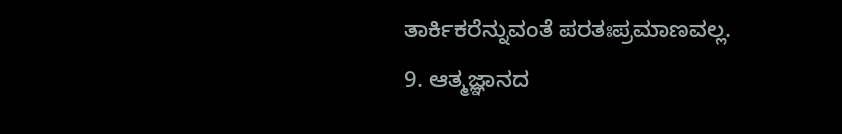ತಾರ್ಕಿಕರೆನ್ನುವಂತೆ ಪರತಃಪ್ರಮಾಣವಲ್ಲ. 9. ಆತ್ಮಜ್ಞಾನದ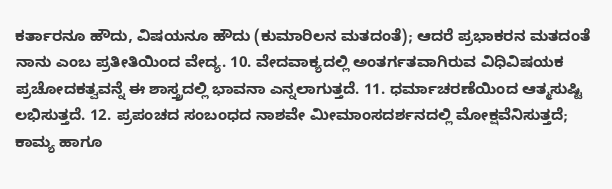ಕರ್ತಾರನೂ ಹೌದು, ವಿಷಯನೂ ಹೌದು (ಕುಮಾರಿಲನ ಮತದಂತೆ); ಆದರೆ ಪ್ರಭಾಕರನ ಮತದಂತೆ ನಾನು ಎಂಬ ಪ್ರತೀತಿಯಿಂದ ವೇದ್ಯ. 10. ವೇದವಾಕ್ಯದಲ್ಲಿ ಅಂತರ್ಗತವಾಗಿರುವ ವಿಧಿವಿಷಯಕ ಪ್ರಚೋದಕತ್ವವನ್ನೆ ಈ ಶಾಸ್ತ್ರದಲ್ಲಿ ಭಾವನಾ ಎನ್ನಲಾಗುತ್ತದೆ. 11. ಧರ್ಮಾಚರಣೆಯಿಂದ ಆತ್ಮಸುಷ್ಟಿ ಲಭಿಸುತ್ತದೆ. 12. ಪ್ರಪಂಚದ ಸಂಬಂಧದ ನಾಶವೇ ಮೀಮಾಂಸದರ್ಶನದಲ್ಲಿ ಮೋಕ್ಷವೆನಿಸುತ್ತದೆ; ಕಾಮ್ಯ ಹಾಗೂ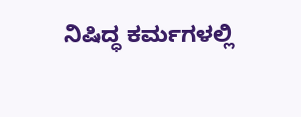ನಿಷಿದ್ಧ ಕರ್ಮಗಳಲ್ಲಿ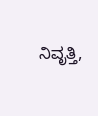ನಿವೃತ್ತಿ,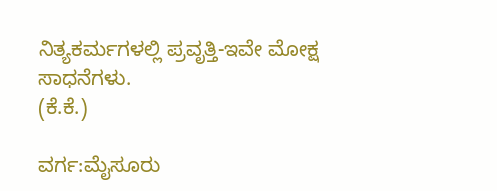ನಿತ್ಯಕರ್ಮಗಳಲ್ಲಿ ಪ್ರವೃತ್ತಿ-ಇವೇ ಮೋಕ್ಷ ಸಾಧನೆಗಳು.                                                            (ಕೆ.ಕೆ.)

ವರ್ಗ:ಮೈಸೂರು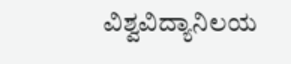ವಿಶ್ವವಿದ್ಯಾನಿಲಯ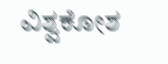ವಿಶ್ವಕೋಶ